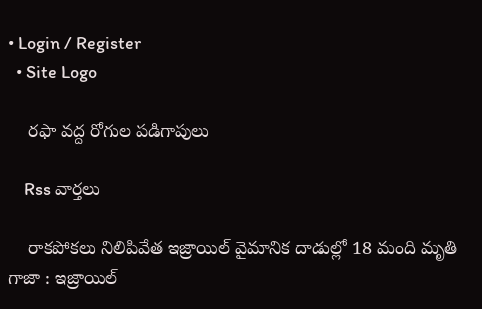• Login / Register
  • Site Logo

    రఫా వద్ద రోగుల పడిగాపులు

    Rss వార్తలు

    రాకపోకలు నిలిపివేత ఇజ్రాయిల్‌ వైమానిక దాడుల్లో 18 మంది మృతి గాజా : ఇజ్రాయిల్‌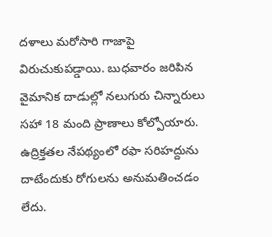దళాలు మరోసారి గాజాపై విరుచుకుపడ్డాయి. బుధవారం జరిపిన వైమానిక దాడుల్లో నలుగురు చిన్నారులు సహా 18 మంది ప్రాణాలు కోల్పోయారు. ఉద్రిక్తతల నేపథ్యంలో రఫా సరిహద్దును దాటేందుకు రోగులను అనుమతించడం లేదు.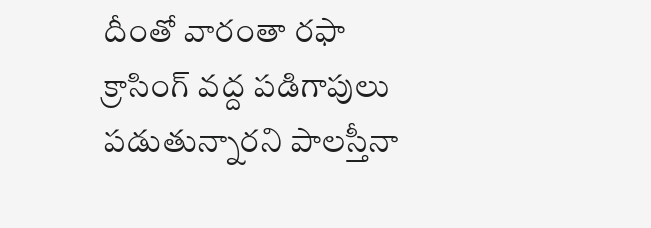దీంతో వారంతా రఫా క్రాసింగ్‌ వద్ద పడిగాపులు పడుతున్నారని పాలస్తీనా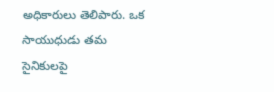అధికారులు తెలిపారు. ఒక సాయుధుడు తమ సైనికులపై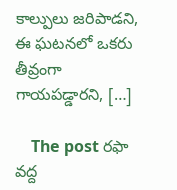కాల్పులు జరిపాడని, ఈ ఘటనలో ఒకరు తీవ్రంగా గాయపడ్డారని, […]

    The post రఫా వద్ద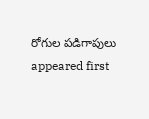రోగుల పడిగాపులు appeared first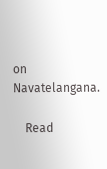on Navatelangana.

    Read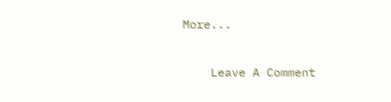More...

    Leave A Comment